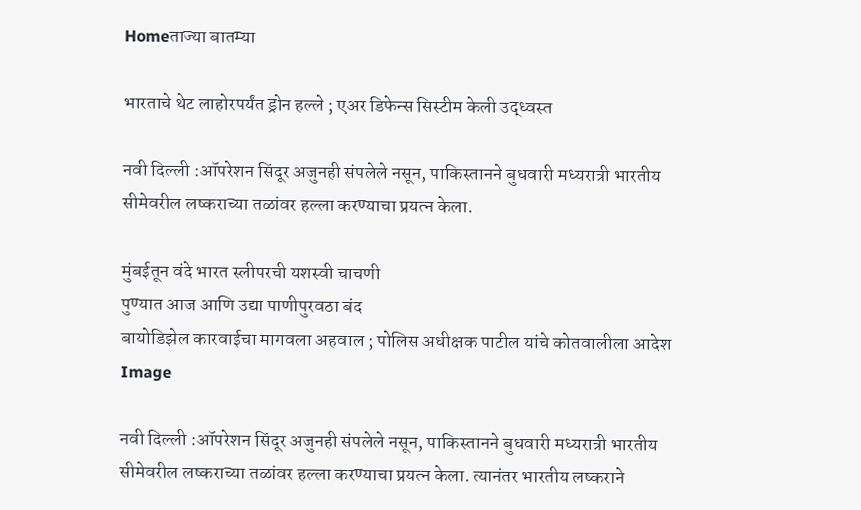Homeताज्या बातम्या

भारताचे थेट लाहोरपर्यंत ड्रोन हल्ले ; एअर डिफेन्स सिस्टीम केली उद्ध्वस्त

नवी दिल्ली :ऑपरेशन सिंदूर अजुनही संपलेले नसून, पाकिस्तानने बुधवारी मध्यरात्री भारतीय सीमेवरील लष्कराच्या तळांवर हल्ला करण्याचा प्रयत्न केला.

मुंबईतून वंदे भारत स्लीपरची यशस्वी चाचणी
पुण्यात आज आणि उद्या पाणीपुरवठा बंद
बायोडिझेल कारवाईचा मागवला अहवाल ; पोलिस अधीक्षक पाटील यांचे कोतवालीला आदेश
Image

नवी दिल्ली :ऑपरेशन सिंदूर अजुनही संपलेले नसून, पाकिस्तानने बुधवारी मध्यरात्री भारतीय सीमेवरील लष्कराच्या तळांवर हल्ला करण्याचा प्रयत्न केला. त्यानंतर भारतीय लष्कराने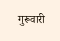गुरूवारी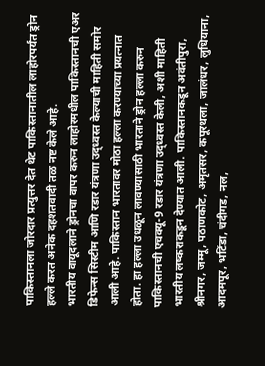पाकिस्तानला जोरदार प्रत्युत्तर देत थेट पाकिस्तानातील लाहोरपर्यंत ड्रोन हल्ले करत अनेक दहशतवादी तळ नष्ट केले आहे.
भारतीय वायूदलाने ड्रोनचा वापर करुन लाहोरमधील पाकिस्तानची एअर डिफेन्स सिस्टीम आणि रडार यंत्रणा उद्ध्वस्त केल्याची माहिती समोर आली आहे. पाकिस्तान भारतावर मोठा हल्ला करण्याच्या प्रयत्नात होता. हा हल्ला उधळून लावण्यासाठी भारताने ड्रोन हल्ला करुन पाकिस्तानची एचक्यू-9 रडार यंत्रणा उद्ध्वस्त केली, अशी माहिती भारतीय लष्कराकडून देण्यात आली. पाकिस्तानकडून अवंतीपुरा, श्रीनगर, जम्मू, पठाणकोट, अमृतसर, कपूरथला, जालंधर, लुधियाना, आदमपूर, भटिंडा, चंदीगड, नल,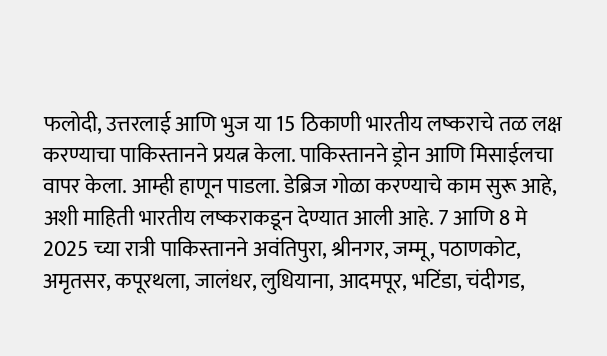फलोदी, उत्तरलाई आणि भुज या 15 ठिकाणी भारतीय लष्कराचे तळ लक्ष करण्याचा पाकिस्तानने प्रयत्न केला. पाकिस्तानने ड्रोन आणि मिसाईलचा वापर केला. आम्ही हाणून पाडला. डेब्रिज गोळा करण्याचे काम सुरू आहे, अशी माहिती भारतीय लष्कराकडून देण्यात आली आहे. 7 आणि 8 मे 2025 च्या रात्री पाकिस्तानने अवंतिपुरा, श्रीनगर, जम्मू, पठाणकोट, अमृतसर, कपूरथला, जालंधर, लुधियाना, आदमपूर, भटिंडा, चंदीगड,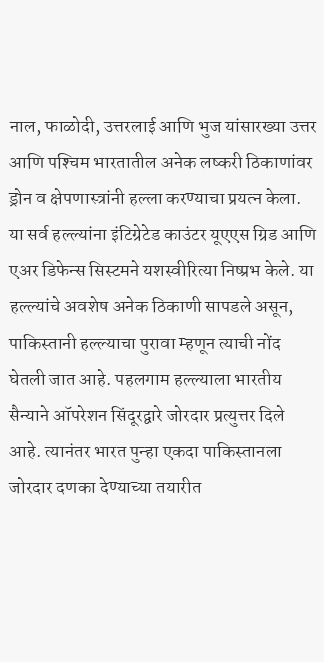नाल, फाळोदी, उत्तरलाई आणि भुज यांसारख्या उत्तर आणि पश्‍चिम भारतातील अनेक लष्करी ठिकाणांवर ड्रोन व क्षेपणास्त्रांनी हल्ला करण्याचा प्रयत्न केला. या सर्व हल्ल्यांना इंटिग्रेटेड काउंटर यूएएस ग्रिड आणि एअर डिफेन्स सिस्टमने यशस्वीरित्या निष्प्रभ केले. या हल्ल्यांचे अवशेष अनेक ठिकाणी सापडले असून, पाकिस्तानी हल्ल्याचा पुरावा म्हणून त्याची नोंद घेतली जात आहे. पहलगाम हल्ल्याला भारतीय सैन्याने ऑपरेशन सिंदूरद्वारे जोरदार प्रत्युत्तर दिले आहे. त्यानंतर भारत पुन्हा एकदा पाकिस्तानला जोरदार दणका देण्याच्या तयारीत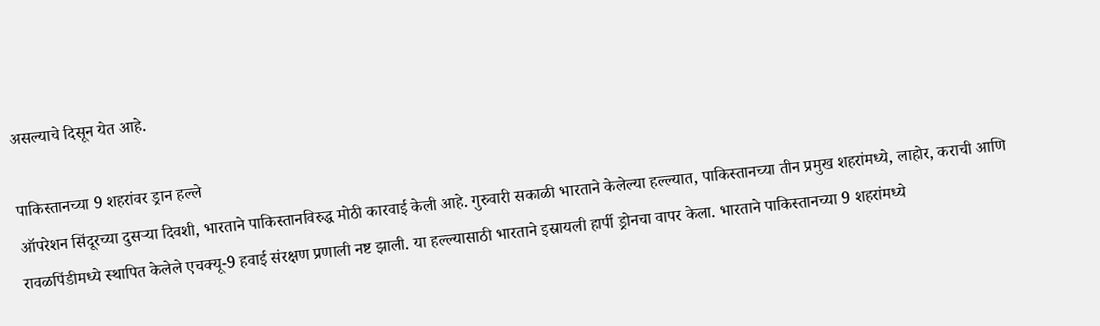असल्याचे दिसून येत आहे.

पाकिस्तानच्या 9 शहरांवर ड्रान हल्ले
ऑपरेशन सिंदूरच्या दुसर्‍या दिवशी, भारताने पाकिस्तानविरुद्ध मोठी कारवाई केली आहे. गुरुवारी सकाळी भारताने केलेल्या हल्ल्यात, पाकिस्तानच्या तीन प्रमुख शहरांमध्ये, लाहोर, कराची आणि रावळपिंडीमध्ये स्थापित केलेले एचक्यू-9 हवाई संरक्षण प्रणाली नष्ट झाली. या हल्ल्यासाठी भारताने इस्रायली हार्पी ड्रोनचा वापर केला. भारताने पाकिस्तानच्या 9 शहरांमध्ये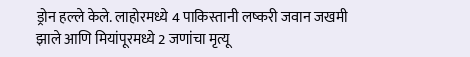ड्रोन हल्ले केले. लाहोरमध्ये 4 पाकिस्तानी लष्करी जवान जखमी झाले आणि मियांपूरमध्ये 2 जणांचा मृत्यू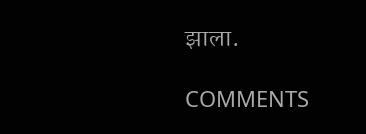झाला.

COMMENTS